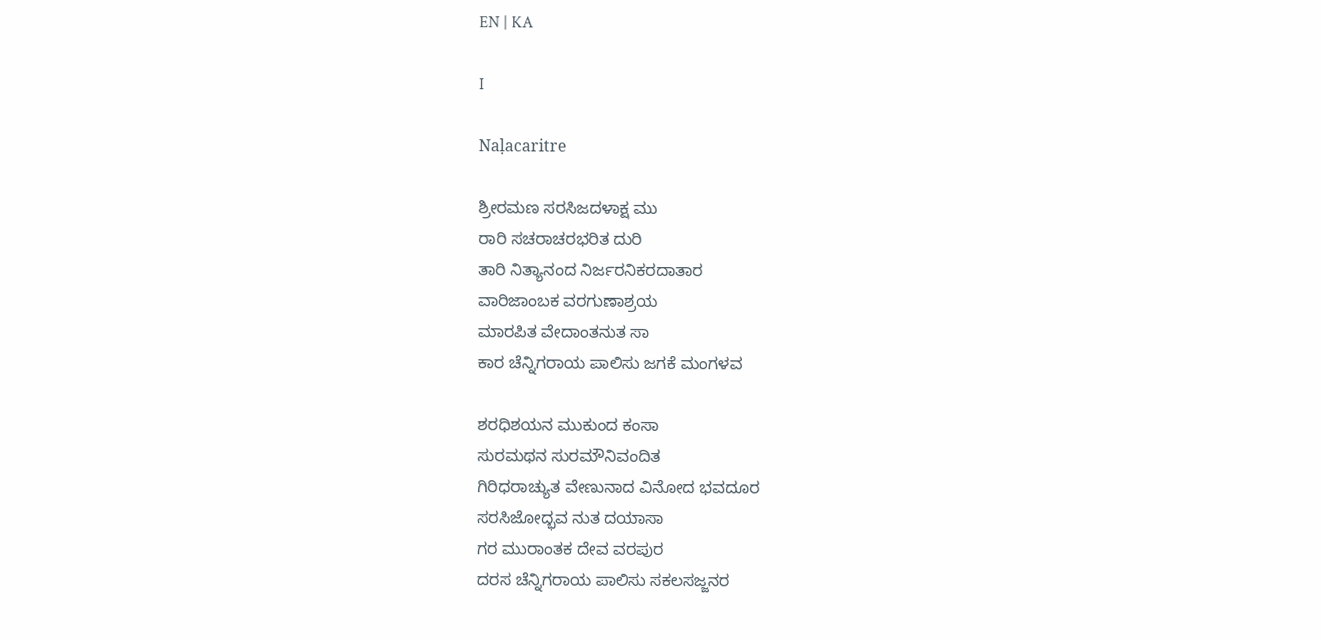EN | KA

I

Naḷacaritre

ಶ್ರೀರಮಣ ಸರಸಿಜದಳಾಕ್ಷ ಮು
ರಾರಿ ಸಚರಾಚರಭರಿತ ದುರಿ
ತಾರಿ ನಿತ್ಯಾನಂದ ನಿರ್ಜರನಿಕರದಾತಾರ
ವಾರಿಜಾಂಬಕ ವರಗುಣಾಶ್ರಯ
ಮಾರಪಿತ ವೇದಾಂತನುತ ಸಾ
ಕಾರ ಚೆನ್ನಿಗರಾಯ ಪಾಲಿಸು ಜಗಕೆ ಮಂಗಳವ

ಶರಧಿಶಯನ ಮುಕುಂದ ಕಂಸಾ
ಸುರಮಥನ ಸುರಮೌನಿವಂದಿತ
ಗಿರಿಧರಾಚ್ಯುತ ವೇಣುನಾದ ವಿನೋದ ಭವದೂರ
ಸರಸಿಜೋದ್ಭವ ನುತ ದಯಾಸಾ
ಗರ ಮುರಾಂತಕ ದೇವ ವರಪುರ
ದರಸ ಚೆನ್ನಿಗರಾಯ ಪಾಲಿಸು ಸಕಲಸಜ್ಜನರ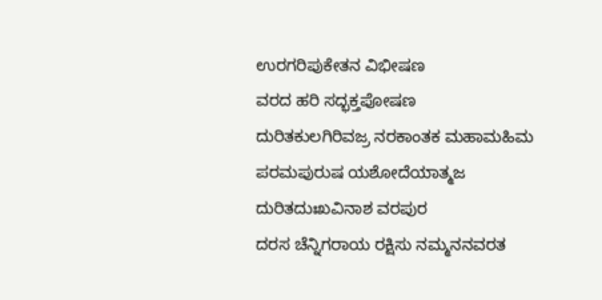ಉರಗರಿಪುಕೇತನ ವಿಭೀಷಣ
ವರದ ಹರಿ ಸದ್ಭಕ್ತಪೋಷಣ
ದುರಿತಕುಲಗಿರಿವಜ್ರ ನರಕಾಂತಕ ಮಹಾಮಹಿಮ
ಪರಮಪುರುಷ ಯಶೋದೆಯಾತ್ಮಜ
ದುರಿತದುಃಖವಿನಾಶ ವರಪುರ
ದರಸ ಚೆನ್ನಿಗರಾಯ ರಕ್ಷಿಸು ನಮ್ಮನನವರತ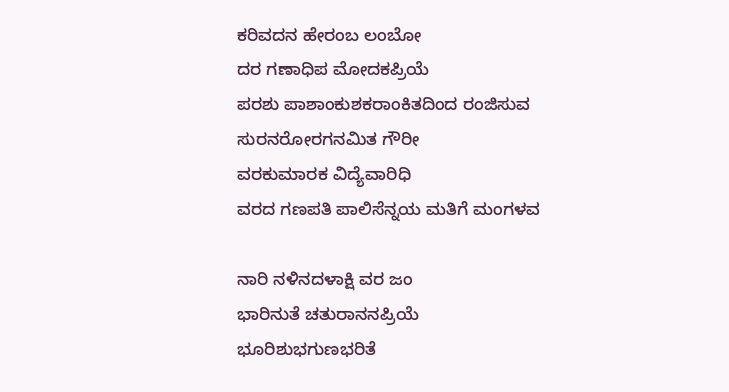ಕರಿವದನ ಹೇರಂಬ ಲಂಬೋ
ದರ ಗಣಾಧಿಪ ಮೋದಕಪ್ರಿಯೆ
ಪರಶು ಪಾಶಾಂಕುಶಕರಾಂಕಿತದಿಂದ ರಂಜಿಸುವ
ಸುರನರೋರಗನಮಿತ ಗೌರೀ
ವರಕುಮಾರಕ ವಿದ್ಯೆವಾರಿಧಿ
ವರದ ಗಣಪತಿ ಪಾಲಿಸೆನ್ನಯ ಮತಿಗೆ ಮಂಗಳವ

ನಾರಿ ನಳಿನದಳಾಕ್ಷಿ ವರ ಜಂ
ಭಾರಿನುತೆ ಚತುರಾನನಪ್ರಿಯೆ
ಭೂರಿಶುಭಗುಣಭರಿತೆ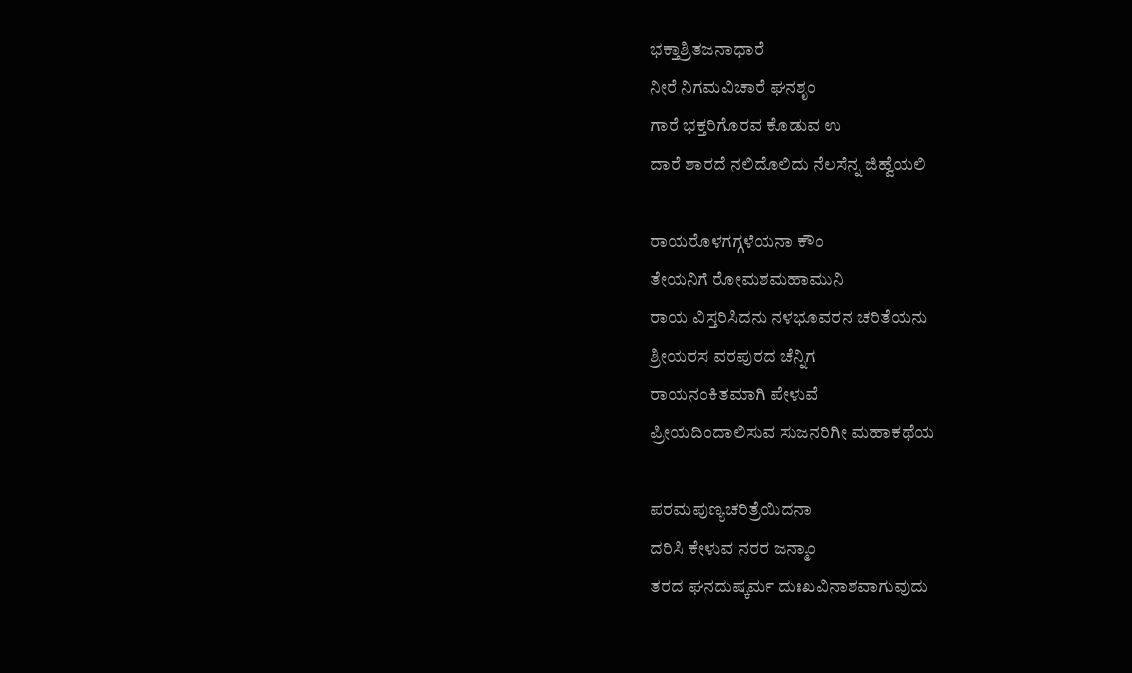ಭಕ್ತಾಶ್ರಿತಜನಾಧಾರೆ
ನೀರೆ ನಿಗಮವಿಚಾರೆ ಘನಶೃಂ
ಗಾರೆ ಭಕ್ತರಿಗೊರವ ಕೊಡುವ ಉ
ದಾರೆ ಶಾರದೆ ನಲಿದೊಲಿದು ನೆಲಸೆನ್ನ ಜಿಹ್ವೆಯಲಿ

ರಾಯರೊಳಗಗ್ಗಳೆಯನಾ ಕೌಂ
ತೇಯನಿಗೆ ರೋಮಶಮಹಾಮುನಿ
ರಾಯ ವಿಸ್ತರಿಸಿದನು ನಳಭೂವರನ ಚರಿತೆಯನು
ಶ್ರೀಯರಸ ವರಪುರದ ಚೆನ್ನಿಗ
ರಾಯನಂಕಿತಮಾಗಿ ಪೇಳುವೆ
ಪ್ರೀಯದಿಂದಾಲಿಸುವ ಸುಜನರಿಗೀ ಮಹಾಕಥೆಯ

ಪರಮಪುಣ್ಯಚರಿತ್ರೆಯಿದನಾ
ದರಿಸಿ ಕೇಳುವ ನರರ ಜನ್ಮಾಂ
ತರದ ಘನದುಷ್ಕರ್ಮ ದುಃಖವಿನಾಶವಾಗುವುದು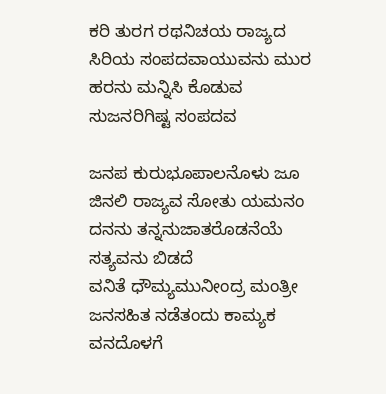ಕರಿ ತುರಗ ರಥನಿಚಯ ರಾಜ್ಯದ
ಸಿರಿಯ ಸಂಪದವಾಯುವನು ಮುರ
ಹರನು ಮನ್ನಿಸಿ ಕೊಡುವ ಸುಜನರಿಗಿಷ್ಟ ಸಂಪದವ

ಜನಪ ಕುರುಭೂಪಾಲನೊಳು ಜೂ
ಜಿನಲಿ ರಾಜ್ಯವ ಸೋತು ಯಮನಂ
ದನನು ತನ್ನನುಜಾತರೊಡನೆಯೆ ಸತ್ಯವನು ಬಿಡದೆ
ವನಿತೆ ಧೌಮ್ಯಮುನೀಂದ್ರ ಮಂತ್ರೀ
ಜನಸಹಿತ ನಡೆತಂದು ಕಾಮ್ಯಕ
ವನದೊಳಗೆ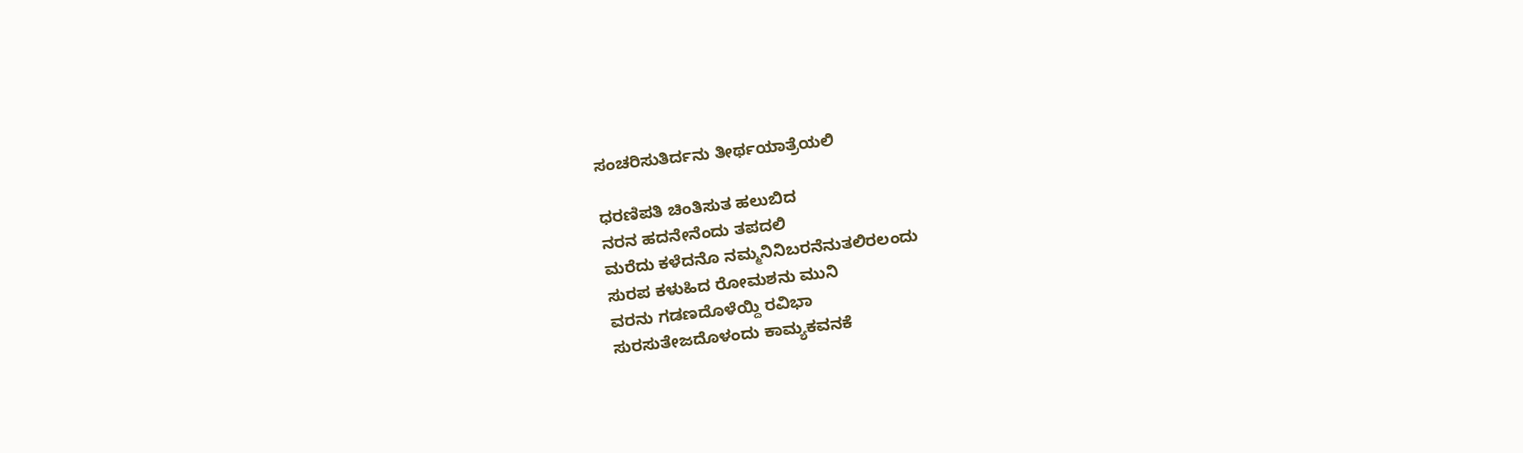ಸಂಚರಿಸುತಿರ್ದನು ತೀರ್ಥಯಾತ್ರೆಯಲಿ

ಧರಣಿಪತಿ ಚಿಂತಿಸುತ ಹಲುಬಿದ
ನರನ ಹದನೇನೆಂದು ತಪದಲಿ
ಮರೆದು ಕಳೆದನೊ ನಮ್ಮನಿನಿಬರನೆನುತಲಿರಲಂದು
ಸುರಪ ಕಳುಹಿದ ರೋಮಶನು ಮುನಿ
ವರನು ಗಡಣದೊಳೆಯ್ದಿ ರವಿಭಾ
ಸುರಸುತೇಜದೊಳಂದು ಕಾಮ್ಯಕವನಕೆ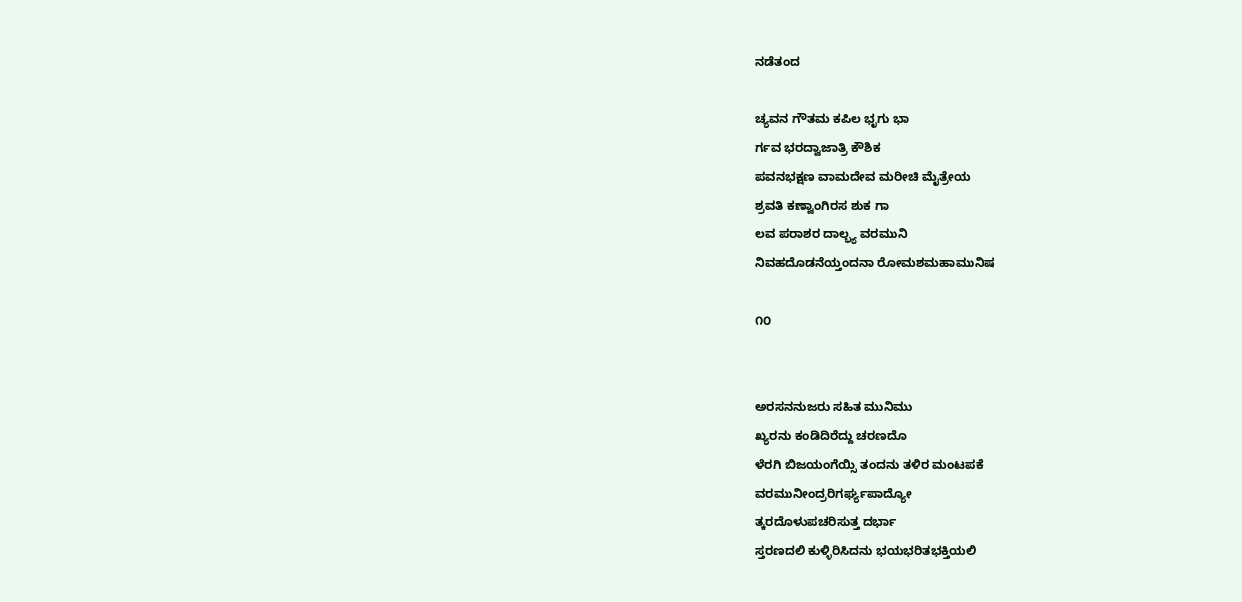ನಡೆತಂದ

ಚ್ಯವನ ಗೌತಮ ಕಪಿಲ ಭೃಗು ಭಾ
ರ್ಗವ ಭರದ್ವಾಜಾತ್ರಿ ಕೌಶಿಕ
ಪವನಭಕ್ಷಣ ವಾಮದೇವ ಮರೀಚಿ ಮೈತ್ರೇಯ
ಶ್ರವತಿ ಕಣ್ವಾಂಗಿರಸ ಶುಕ ಗಾ
ಲವ ಪರಾಶರ ದಾಲ್ಭ್ಯ ವರಮುನಿ
ನಿವಹದೊಡನೆಯ್ತಂದನಾ ರೋಮಶಮಹಾಮುನಿಷ

೧೦


ಅರಸನನುಜರು ಸಹಿತ ಮುನಿಮು
ಖ್ಯರನು ಕಂಡಿದಿರೆದ್ದು ಚರಣದೊ
ಳೆರಗಿ ಬಿಜಯಂಗೆಯ್ಸಿ ತಂದನು ತಳಿರ ಮಂಟಪಕೆ
ವರಮುನೀಂದ್ರರಿಗರ್ಘ್ಯಪಾದ್ಯೋ
ತ್ಕರದೊಳುಪಚರಿಸುತ್ತ ದರ್ಭಾ
ಸ್ತರಣದಲಿ ಕುಳ್ಳಿರಿಸಿದನು ಭಯಭರಿತಭಕ್ತಿಯಲಿ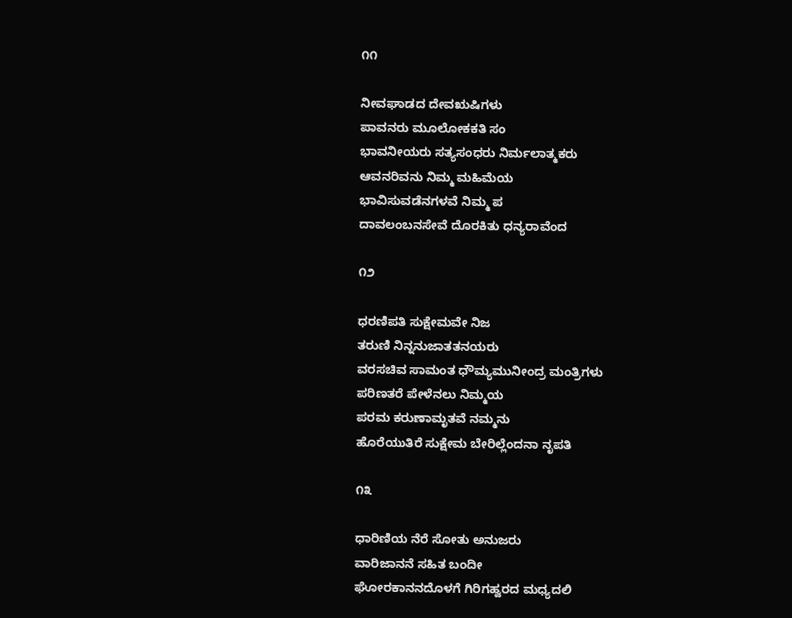೧೧

ನೀವಘಾಡದ ದೇವಋಷಿಗಳು
ಪಾವನರು ಮೂಲೋಕಕತಿ ಸಂ
ಭಾವನೀಯರು ಸತ್ಯಸಂಧರು ನಿರ್ಮಲಾತ್ಮಕರು
ಆವನರಿವನು ನಿಮ್ಮ ಮಹಿಮೆಯ
ಭಾವಿಸುವಡೆನಗಳವೆ ನಿಮ್ಮ ಪ
ದಾವಲಂಬನಸೇವೆ ದೊರಕಿತು ಧನ್ಯರಾವೆಂದ

೧೨

ಧರಣಿಪತಿ ಸುಕ್ಷೇಮವೇ ನಿಜ
ತರುಣಿ ನಿನ್ನನುಜಾತತನಯರು
ವರಸಚಿವ ಸಾಮಂತ ಧೌಮ್ಯಮುನೀಂದ್ರ ಮಂತ್ರಿಗಳು
ಪರಿಣತರೆ ಪೇಳೆನಲು ನಿಮ್ಮಯ
ಪರಮ ಕರುಣಾಮೃತವೆ ನಮ್ಮನು
ಹೊರೆಯುತಿರೆ ಸುಕ್ಷೇಮ ಬೇರಿಲ್ಲೆಂದನಾ ನೃಪತಿ

೧೩

ಧಾರಿಣಿಯ ನೆರೆ ಸೋತು ಅನುಜರು
ವಾರಿಜಾನನೆ ಸಹಿತ ಬಂದೀ
ಘೋರಕಾನನದೊಳಗೆ ಗಿರಿಗಹ್ವರದ ಮಧ್ಯದಲಿ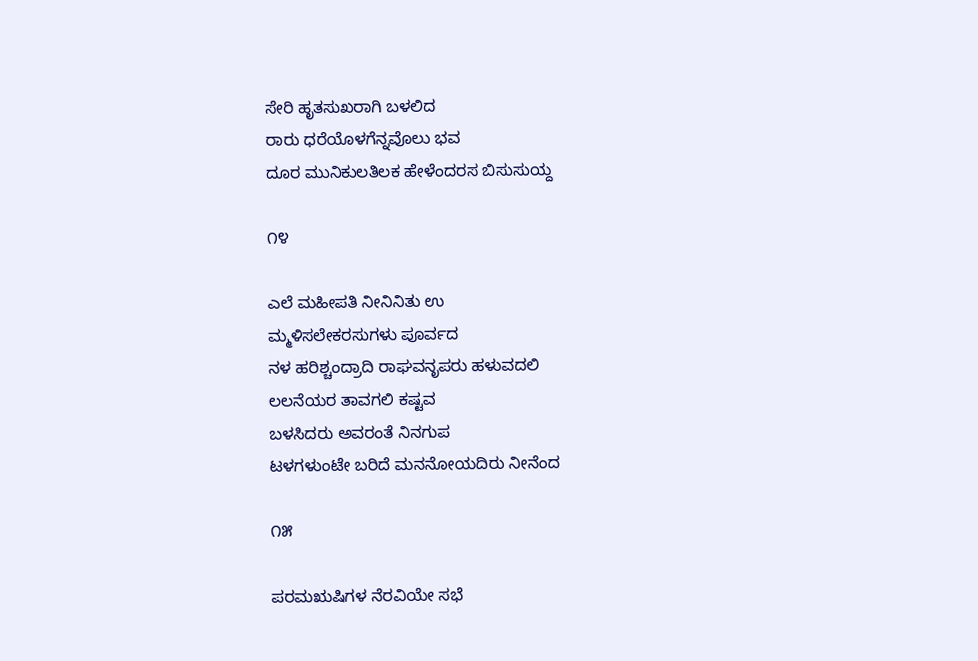ಸೇರಿ ಹೃತಸುಖರಾಗಿ ಬಳಲಿದ
ರಾರು ಧರೆಯೊಳಗೆನ್ನವೊಲು ಭವ
ದೂರ ಮುನಿಕುಲತಿಲಕ ಹೇಳೆಂದರಸ ಬಿಸುಸುಯ್ದ

೧೪

ಎಲೆ ಮಹೀಪತಿ ನೀನಿನಿತು ಉ
ಮ್ಮಳಿಸಲೇಕರಸುಗಳು ಪೂರ್ವದ
ನಳ ಹರಿಶ್ಚಂದ್ರಾದಿ ರಾಘವನೃಪರು ಹಳುವದಲಿ
ಲಲನೆಯರ ತಾವಗಲಿ ಕಷ್ಟವ
ಬಳಸಿದರು ಅವರಂತೆ ನಿನಗುಪ
ಟಳಗಳುಂಟೇ ಬರಿದೆ ಮನನೋಯದಿರು ನೀನೆಂದ

೧೫

ಪರಮಋಷಿಗಳ ನೆರವಿಯೇ ಸಭೆ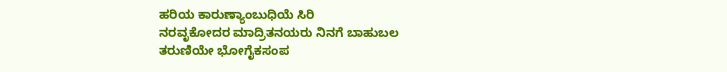ಹರಿಯ ಕಾರುಣ್ಯಾಂಬುಧಿಯೆ ಸಿರಿ
ನರವೃಕೋದರ ಮಾದ್ರಿತನಯರು ನಿನಗೆ ಬಾಹುಬಲ
ತರುಣಿಯೇ ಭೋಗೈಕಸಂಪ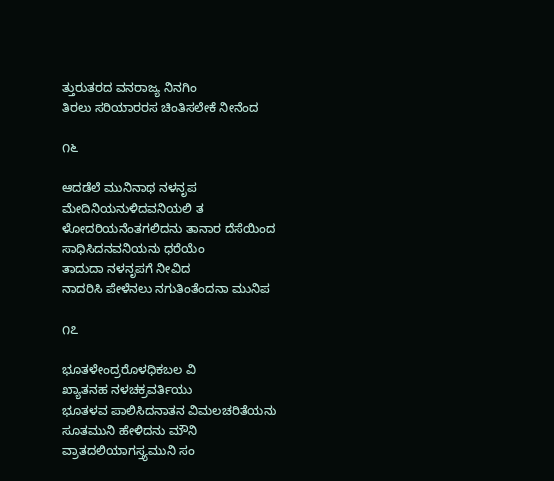ತ್ತುರುತರದ ವನರಾಜ್ಯ ನಿನಗಿಂ
ತಿರಲು ಸರಿಯಾರರಸ ಚಿಂತಿಸಲೇಕೆ ನೀನೆಂದ

೧೬

ಆದಡೆಲೆ ಮುನಿನಾಥ ನಳನೃಪ
ಮೇದಿನಿಯನುಳಿದವನಿಯಲಿ ತ
ಳೋದರಿಯನೆಂತಗಲಿದನು ತಾನಾರ ದೆಸೆಯಿಂದ
ಸಾಧಿಸಿದನವನಿಯನು ಧರೆಯೆಂ
ತಾದುದಾ ನಳನೃಪಗೆ ನೀವಿದ
ನಾದರಿಸಿ ಪೇಳೆನಲು ನಗುತಿಂತೆಂದನಾ ಮುನಿಪ

೧೭

ಭೂತಳೇಂದ್ರರೊಳಧಿಕಬಲ ವಿ
ಖ್ಯಾತನಹ ನಳಚಕ್ರವರ್ತಿಯು
ಭೂತಳವ ಪಾಲಿಸಿದನಾತನ ವಿಮಲಚರಿತೆಯನು
ಸೂತಮುನಿ ಹೇಳಿದನು ಮೌನಿ
ವ್ರಾತದಲಿಯಾಗಸ್ತ್ಯಮುನಿ ಸಂ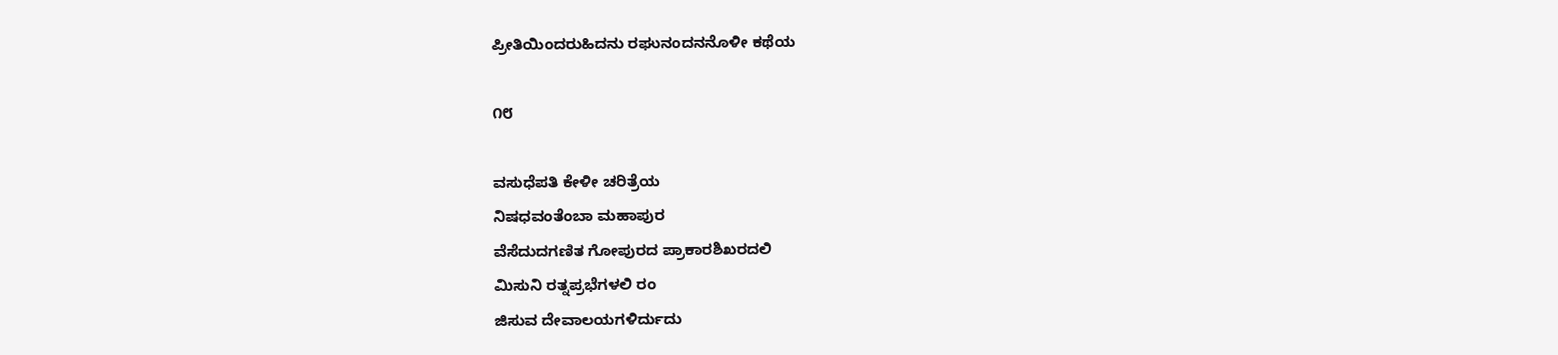ಪ್ರೀತಿಯಿಂದರುಹಿದನು ರಘುನಂದನನೊಳೀ ಕಥೆಯ

೧೮

ವಸುಧೆಪತಿ ಕೇಳೀ ಚರಿತ್ರೆಯ
ನಿಷಧವಂತೆಂಬಾ ಮಹಾಪುರ
ವೆಸೆದುದಗಣಿತ ಗೋಪುರದ ಪ್ರಾಕಾರಶಿಖರದಲಿ
ಮಿಸುನಿ ರತ್ನಪ್ರಭೆಗಳಲಿ ರಂ
ಜಿಸುವ ದೇವಾಲಯಗಳಿರ್ದುದು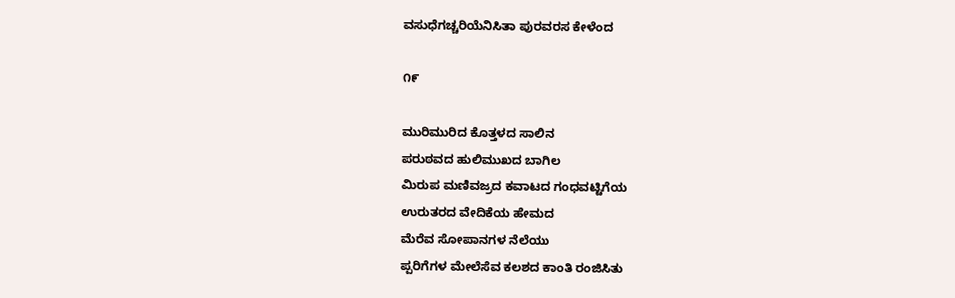ವಸುಧೆಗಚ್ಚರಿಯೆನಿಸಿತಾ ಪುರವರಸ ಕೇಳೆಂದ

೧೯

ಮುರಿಮುರಿದ ಕೊತ್ತಳದ ಸಾಲಿನ
ಪರುಠವದ ಹುಲಿಮುಖದ ಬಾಗಿಲ
ಮಿರುಪ ಮಣಿವಜ್ರದ ಕವಾಟದ ಗಂಧವಟ್ಟಿಗೆಯ
ಉರುತರದ ವೇದಿಕೆಯ ಹೇಮದ
ಮೆರೆವ ಸೋಪಾನಗಳ ನೆಲೆಯು
ಪ್ಪರಿಗೆಗಳ ಮೇಲೆಸೆವ ಕಲಶದ ಕಾಂತಿ ರಂಜಿಸಿತು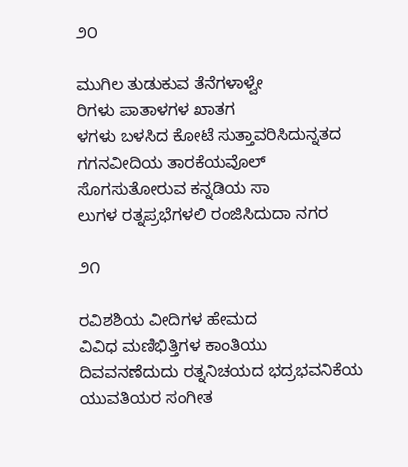೨೦

ಮುಗಿಲ ತುಡುಕುವ ತೆನೆಗಳಾಳ್ವೇ
ರಿಗಳು ಪಾತಾಳಗಳ ಖಾತಗ
ಳಗಳು ಬಳಸಿದ ಕೋಟೆ ಸುತ್ತಾವರಿಸಿದುನ್ನತದ
ಗಗನವೀದಿಯ ತಾರಕೆಯವೊಲ್
ಸೊಗಸುತೋರುವ ಕನ್ನಡಿಯ ಸಾ
ಲುಗಳ ರತ್ನಪ್ರಭೆಗಳಲಿ ರಂಜಿಸಿದುದಾ ನಗರ

೨೧

ರವಿಶಶಿಯ ವೀದಿಗಳ ಹೇಮದ
ವಿವಿಧ ಮಣಿಭಿತ್ತಿಗಳ ಕಾಂತಿಯು
ದಿವವನಣೆದುದು ರತ್ನನಿಚಯದ ಭದ್ರಭವನಿಕೆಯ
ಯುವತಿಯರ ಸಂಗೀತ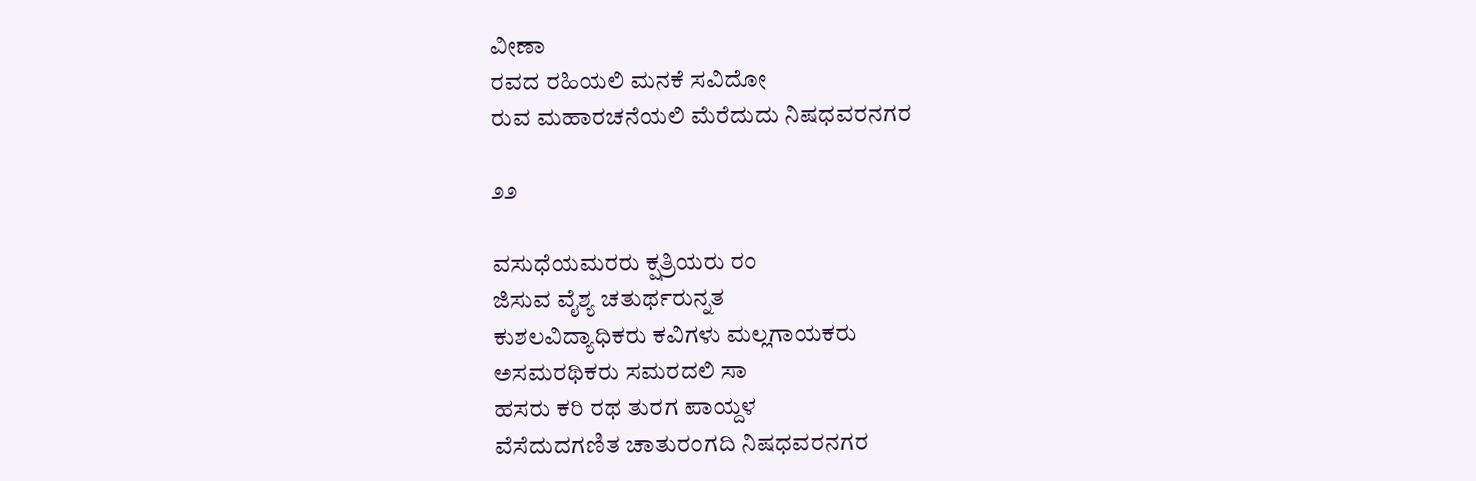ವೀಣಾ
ರವದ ರಹಿಯಲಿ ಮನಕೆ ಸವಿದೋ
ರುವ ಮಹಾರಚನೆಯಲಿ ಮೆರೆದುದು ನಿಷಧವರನಗರ

೨೨

ವಸುಧೆಯಮರರು ಕ್ಷತ್ರಿಯರು ರಂ
ಜಿಸುವ ವೈಶ್ಯ ಚತುರ್ಥರುನ್ನತ
ಕುಶಲವಿದ್ಯಾಧಿಕರು ಕವಿಗಳು ಮಲ್ಲಗಾಯಕರು
ಅಸಮರಥಿಕರು ಸಮರದಲಿ ಸಾ
ಹಸರು ಕರಿ ರಥ ತುರಗ ಪಾಯ್ದಳ
ವೆಸೆದುದಗಣಿತ ಚಾತುರಂಗದಿ ನಿಷಧವರನಗರ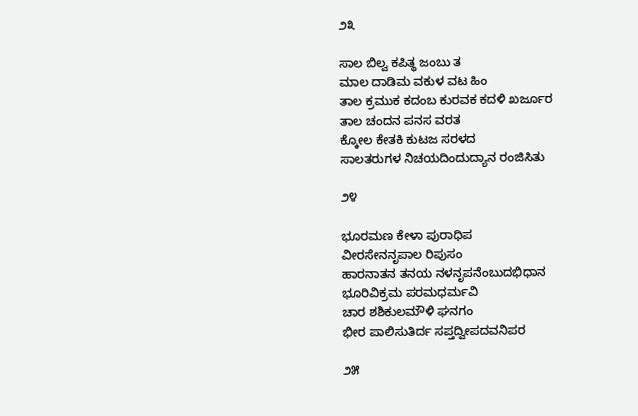೨೩

ಸಾಲ ಬಿಲ್ವ ಕಪಿತ್ಥ ಜಂಬು ತ
ಮಾಲ ದಾಡಿಮ ವಕುಳ ವಟ ಹಿಂ
ತಾಲ ಕ್ರಮುಕ ಕದಂಬ ಕುರವಕ ಕದಳಿ ಖರ್ಜೂರ
ತಾಲ ಚಂದನ ಪನಸ ವರತ
ಕ್ಕೋಲ ಕೇತಕಿ ಕುಟಜ ಸರಳದ
ಸಾಲತರುಗಳ ನಿಚಯದಿಂದುದ್ಯಾನ ರಂಜಿಸಿತು

೨೪

ಭೂರಮಣ ಕೇಳಾ ಪುರಾಧಿಪ
ವೀರಸೇನನೃಪಾಲ ರಿಪುಸಂ
ಹಾರನಾತನ ತನಯ ನಳನೃಪನೆಂಬುದಭಿಧಾನ
ಭೂರಿವಿಕ್ರಮ ಪರಮಧರ್ಮವಿ
ಚಾರ ಶಶಿಕುಲಮೌಳಿ ಘನಗಂ
ಭೀರ ಪಾಲಿಸುತಿರ್ದ ಸಪ್ತದ್ವೀಪದವನಿಪರ

೨೫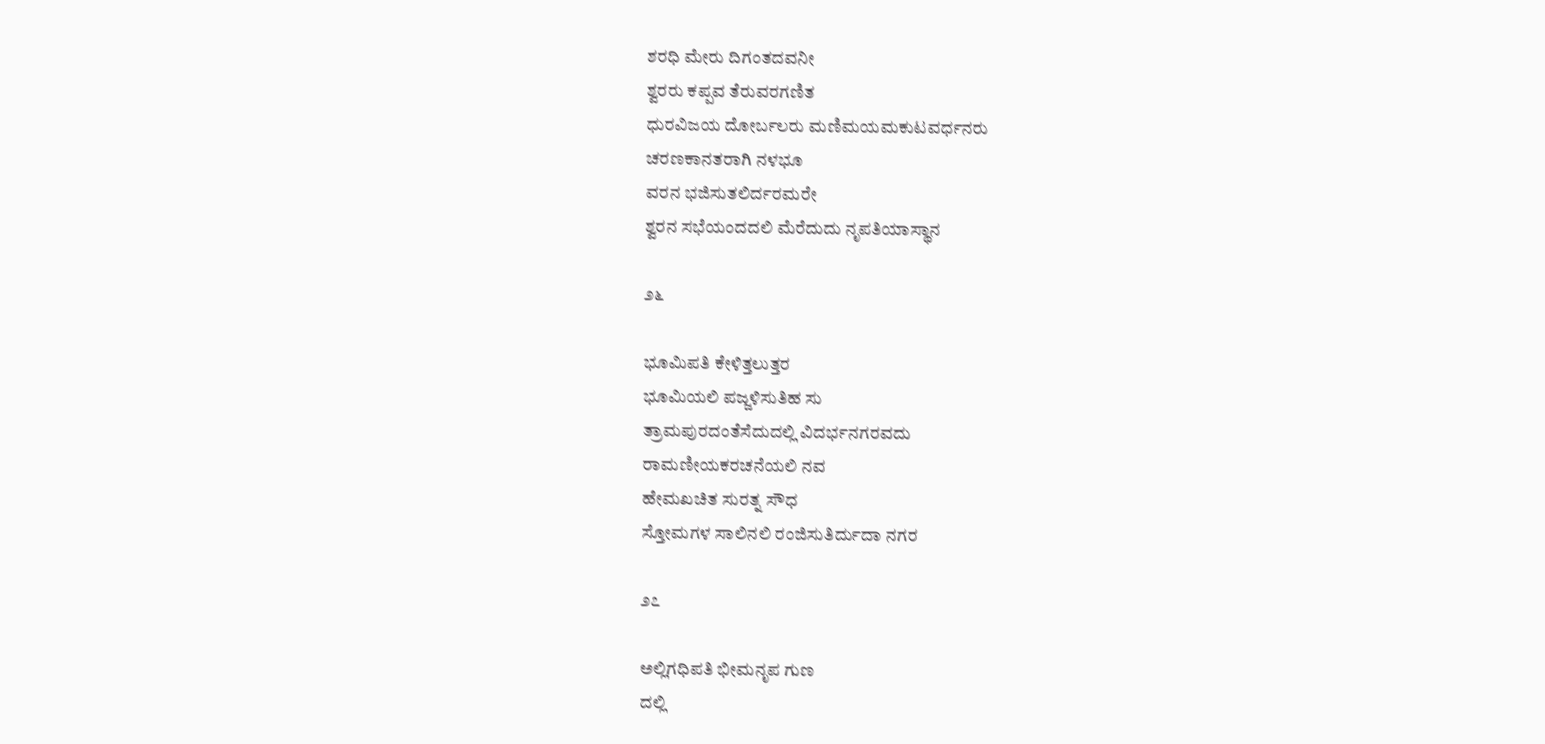ಶರಧಿ ಮೇರು ದಿಗಂತದವನೀ
ಶ್ವರರು ಕಪ್ಪವ ತೆರುವರಗಣಿತ
ಧುರವಿಜಯ ದೋರ್ಬಲರು ಮಣಿಮಯಮಕುಟವರ್ಧನರು
ಚರಣಕಾನತರಾಗಿ ನಳಭೂ
ವರನ ಭಜಿಸುತಲಿರ್ದರಮರೇ
ಶ್ವರನ ಸಭೆಯಂದದಲಿ ಮೆರೆದುದು ನೃಪತಿಯಾಸ್ಥಾನ

೨೬

ಭೂಮಿಪತಿ ಕೇಳಿತ್ತಲುತ್ತರ
ಭೂಮಿಯಲಿ ಪಜ್ಜಳಿಸುತಿಹ ಸು
ತ್ರಾಮಪುರದಂತೆಸೆದುದಲ್ಲಿ ವಿದರ್ಭನಗರವದು
ರಾಮಣೀಯಕರಚನೆಯಲಿ ನವ
ಹೇಮಖಚಿತ ಸುರತ್ನ ಸೌಧ
ಸ್ತೋಮಗಳ ಸಾಲಿನಲಿ ರಂಜಿಸುತಿರ್ದುದಾ ನಗರ

೨೭

ಅಲ್ಲಿಗಧಿಪತಿ ಭೀಮನೃಪ ಗುಣ
ದಲ್ಲಿ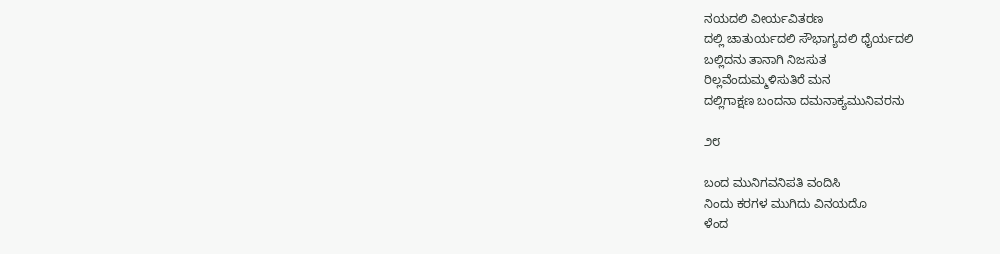ನಯದಲಿ ವೀರ್ಯವಿತರಣ
ದಲ್ಲಿ ಚಾತುರ್ಯದಲಿ ಸೌಭಾಗ್ಯದಲಿ ಧೈರ್ಯದಲಿ
ಬಲ್ಲಿದನು ತಾನಾಗಿ ನಿಜಸುತ
ರಿಲ್ಲವೆಂದುಮ್ಮಳಿಸುತಿರೆ ಮನ
ದಲ್ಲಿಗಾಕ್ಷಣ ಬಂದನಾ ದಮನಾಕ್ಯಮುನಿವರನು

೨೮

ಬಂದ ಮುನಿಗವನಿಪತಿ ವಂದಿಸಿ
ನಿಂದು ಕರಗಳ ಮುಗಿದು ವಿನಯದೊ
ಳೆಂದ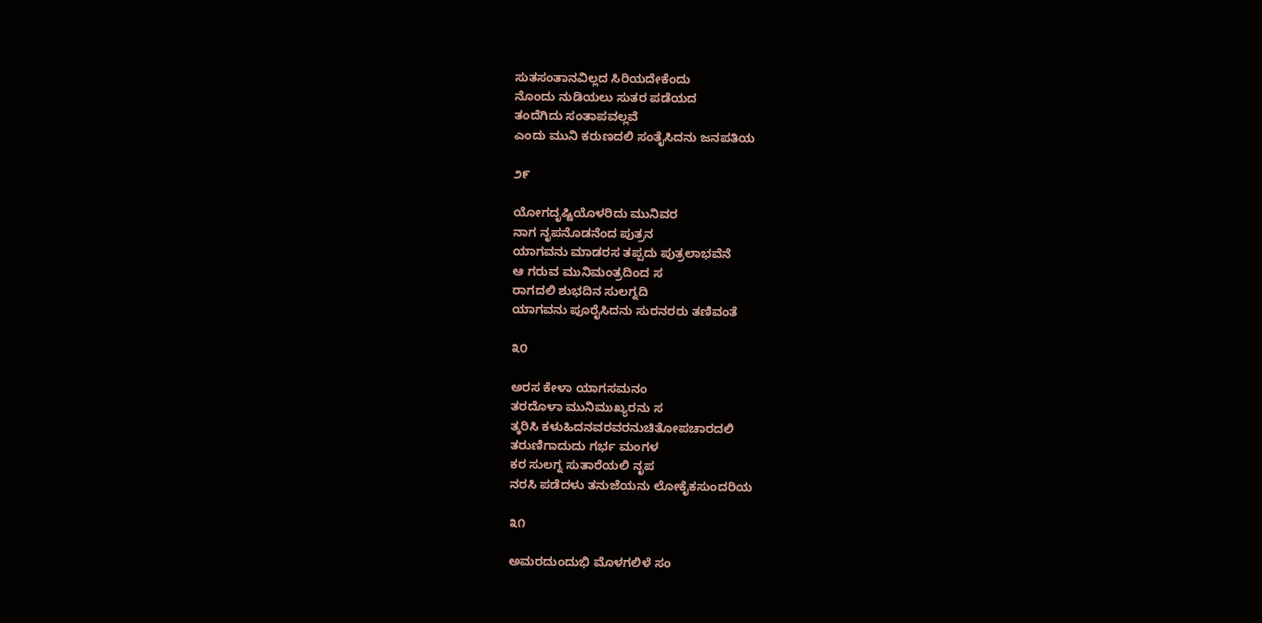ಸುತಸಂತಾನವಿಲ್ಲದ ಸಿರಿಯದೇಕೆಂದು
ನೊಂದು ನುಡಿಯಲು ಸುತರ ಪಡೆಯದ
ತಂದೆಗಿದು ಸಂತಾಪವಲ್ಲವೆ
ಎಂದು ಮುನಿ ಕರುಣದಲಿ ಸಂತೈಸಿದನು ಜನಪತಿಯ

೨೯

ಯೋಗದೃಷ್ಟಿಯೊಳರಿದು ಮುನಿವರ
ನಾಗ ನೃಪನೊಡನೆಂದ ಪುತ್ರನ
ಯಾಗವನು ಮಾಡರಸ ತಪ್ಪದು ಪುತ್ರಲಾಭವೆನೆ
ಆ ಗರುವ ಮುನಿಮಂತ್ರದಿಂದ ಸ
ರಾಗದಲಿ ಶುಭದಿನ ಸುಲಗ್ನದಿ
ಯಾಗವನು ಪೂರೈಸಿದನು ಸುರನರರು ತಣಿವಂತೆ

೩೦

ಅರಸ ಕೇಳಾ ಯಾಗಸಮನಂ
ತರದೊಳಾ ಮುನಿಮುಖ್ಯರನು ಸ
ತ್ಕರಿಸಿ ಕಳುಹಿದನವರವರನುಚಿತೋಪಚಾರದಲಿ
ತರುಣಿಗಾದುದು ಗರ್ಭ ಮಂಗಳ
ಕರ ಸುಲಗ್ನ ಸುತಾರೆಯಲಿ ನೃಪ
ನರಸಿ ಪಡೆದಳು ತನುಜೆಯನು ಲೋಕೈಕಸುಂದರಿಯ

೩೧

ಅಮರದುಂದುಭಿ ಮೊಳಗಲಿಳೆ ಸಂ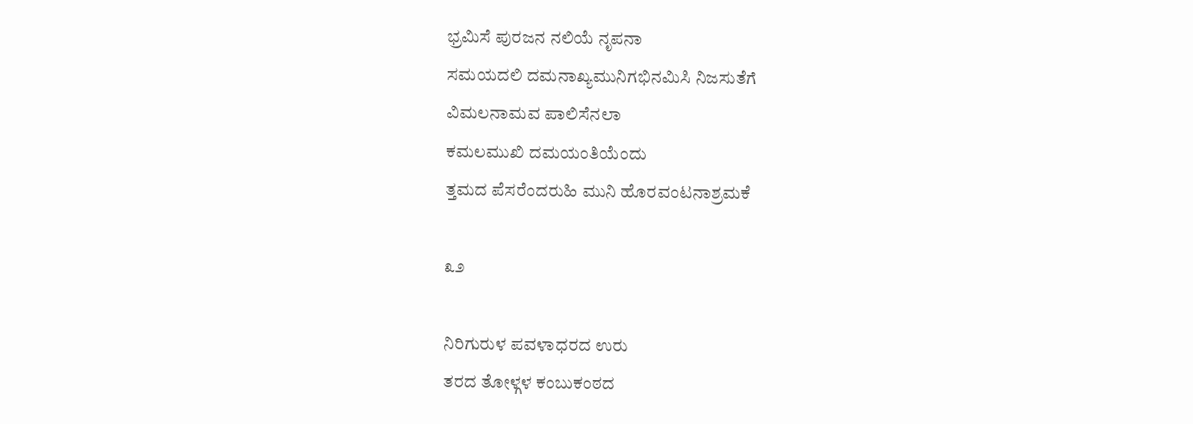ಭ್ರಮಿಸೆ ಪುರಜನ ನಲಿಯೆ ನೃಪನಾ
ಸಮಯದಲಿ ದಮನಾಖ್ಯಮುನಿಗಭಿನಮಿಸಿ ನಿಜಸುತೆಗೆ
ವಿಮಲನಾಮವ ಪಾಲಿಸೆನಲಾ
ಕಮಲಮುಖಿ ದಮಯಂತಿಯೆಂದು
ತ್ತಮದ ಪೆಸರೆಂದರುಹಿ ಮುನಿ ಹೊರವಂಟನಾಶ್ರಮಕೆ

೩೨

ನಿರಿಗುರುಳ ಪವಳಾಧರದ ಉರು
ತರದ ತೋಳ್ಗಳ ಕಂಬುಕಂಠದ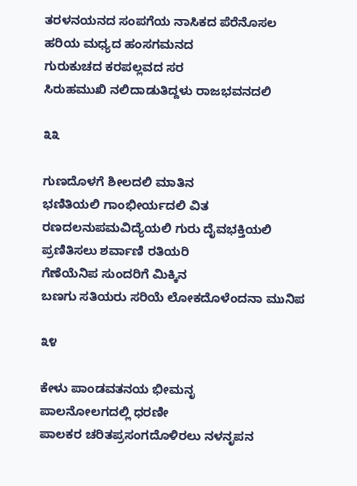ತರಳನಯನದ ಸಂಪಗೆಯ ನಾಸಿಕದ ಪೆರೆನೊಸಲ
ಹರಿಯ ಮಧ್ಯದ ಹಂಸಗಮನದ
ಗುರುಕುಚದ ಕರಪಲ್ಲವದ ಸರ
ಸಿರುಹಮುಖಿ ನಲಿದಾಡುತಿದ್ದಳು ರಾಜಭವನದಲಿ

೩೩

ಗುಣದೊಳಗೆ ಶೀಲದಲಿ ಮಾತಿನ
ಭಣಿತಿಯಲಿ ಗಾಂಭೀರ್ಯದಲಿ ವಿತ
ರಣದಲನುಪಮವಿದ್ಯೆಯಲಿ ಗುರು ದೈವಭಕ್ತಿಯಲಿ
ಪ್ರಣಿತಿಸಲು ಶರ್ವಾಣಿ ರತಿಯರಿ
ಗೆಣೆಯೆನಿಪ ಸುಂದರಿಗೆ ಮಿಕ್ಕಿನ
ಬಣಗು ಸತಿಯರು ಸರಿಯೆ ಲೋಕದೊಳೆಂದನಾ ಮುನಿಪ

೩೪

ಕೇಳು ಪಾಂಡವತನಯ ಭೀಮನೃ
ಪಾಲನೋಲಗದಲ್ಲಿ ಧರಣೀ
ಪಾಲಕರ ಚರಿತಪ್ರಸಂಗದೊಳಿರಲು ನಳನೃಪನ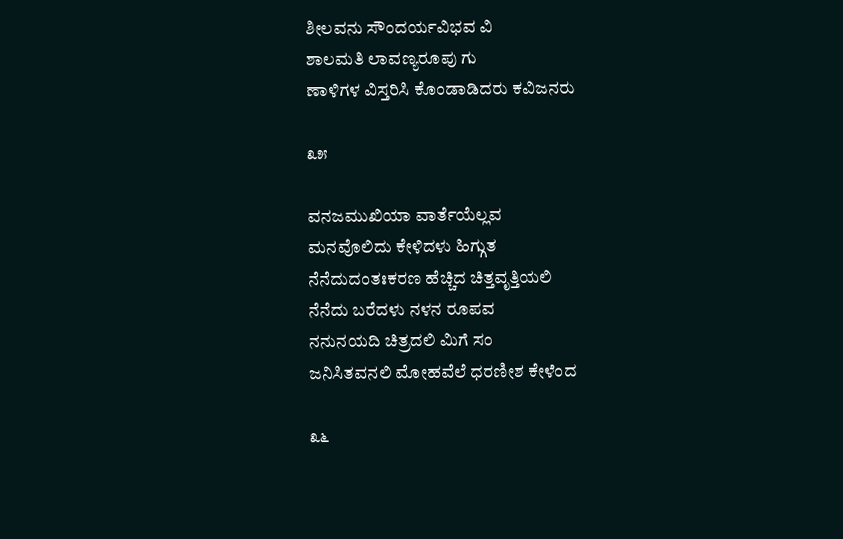ಶೀಲವನು ಸೌಂದರ್ಯವಿಭವ ವಿ
ಶಾಲಮತಿ ಲಾವಣ್ಯರೂಪು ಗು
ಣಾಳಿಗಳ ವಿಸ್ತರಿಸಿ ಕೊಂಡಾಡಿದರು ಕವಿಜನರು

೩೫

ವನಜಮುಖಿಯಾ ವಾರ್ತೆಯೆಲ್ಲವ
ಮನವೊಲಿದು ಕೇಳಿದಳು ಹಿಗ್ಗುತ
ನೆನೆದುದಂತಃಕರಣ ಹೆಚ್ಚಿದ ಚಿತ್ತವೃತ್ತಿಯಲಿ
ನೆನೆದು ಬರೆದಳು ನಳನ ರೂಪವ
ನನುನಯದಿ ಚಿತ್ರದಲಿ ಮಿಗೆ ಸಂ
ಜನಿಸಿತವನಲಿ ಮೋಹವೆಲೆ ಧರಣೀಶ ಕೇಳೆಂದ

೩೬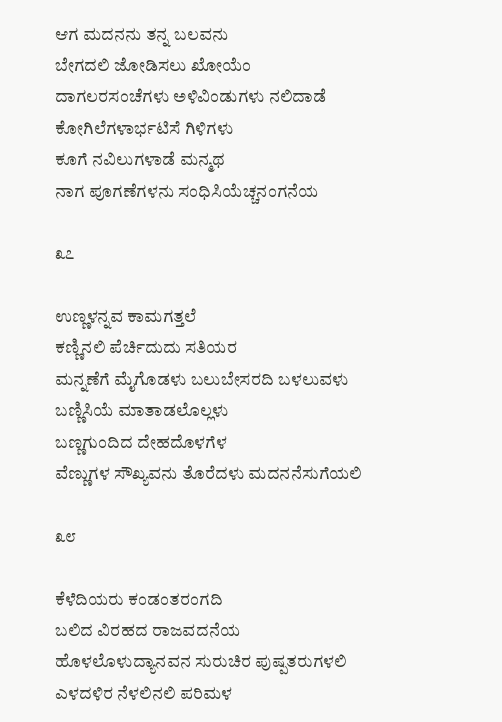ಆಗ ಮದನನು ತನ್ನ ಬಲವನು
ಬೇಗದಲಿ ಜೋಡಿಸಲು ಖೋಯೆಂ
ದಾಗಲರಸಂಚೆಗಳು ಅಳಿವಿಂಡುಗಳು ನಲಿದಾಡೆ
ಕೋಗಿಲೆಗಳಾರ್ಭಟಿಸೆ ಗಿಳಿಗಳು
ಕೂಗೆ ನವಿಲುಗಳಾಡೆ ಮನ್ಮಥ
ನಾಗ ಪೂಗಣೆಗಳನು ಸಂಧಿಸಿಯೆಚ್ಚನಂಗನೆಯ

೩೭

ಉಣ್ಣಳನ್ನವ ಕಾಮಗತ್ತಲೆ
ಕಣ್ಣಿನಲಿ ಪೆರ್ಚಿದುದು ಸತಿಯರ
ಮನ್ನಣೆಗೆ ಮೈಗೊಡಳು ಬಲುಬೇಸರದಿ ಬಳಲುವಳು
ಬಣ್ಣಿಸಿಯೆ ಮಾತಾಡಲೊಲ್ಲಳು
ಬಣ್ಣಗುಂದಿದ ದೇಹದೊಳಗೆಳ
ವೆಣ್ಣುಗಳ ಸೌಖ್ಯವನು ತೊರೆದಳು ಮದನನೆಸುಗೆಯಲಿ

೩೮

ಕೆಳೆದಿಯರು ಕಂಡಂತರಂಗದಿ
ಬಲಿದ ವಿರಹದ ರಾಜವದನೆಯ
ಹೊಳಲೊಳುದ್ಯಾನವನ ಸುರುಚಿರ ಪುಷ್ಪತರುಗಳಲಿ
ಎಳದಳಿರ ನೆಳಲಿನಲಿ ಪರಿಮಳ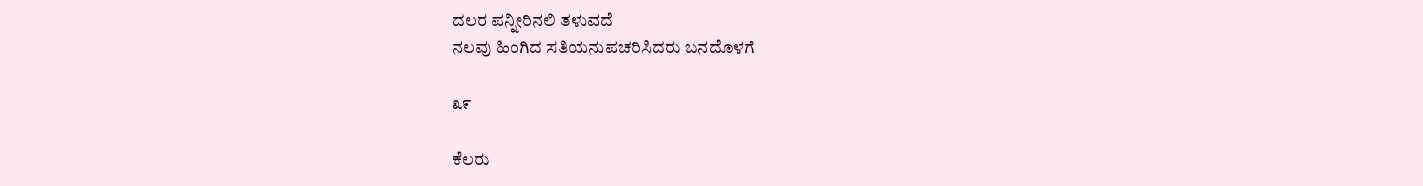ದಲರ ಪನ್ನೀರಿನಲಿ ತಳುವದೆ
ನಲವು ಹಿಂಗಿದ ಸತಿಯನುಪಚರಿಸಿದರು ಬನದೊಳಗೆ

೩೯

ಕೆಲರು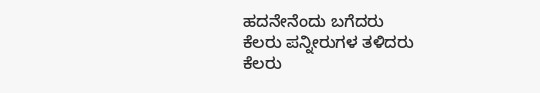ಹದನೇನೆಂದು ಬಗೆದರು
ಕೆಲರು ಪನ್ನೀರುಗಳ ತಳಿದರು
ಕೆಲರು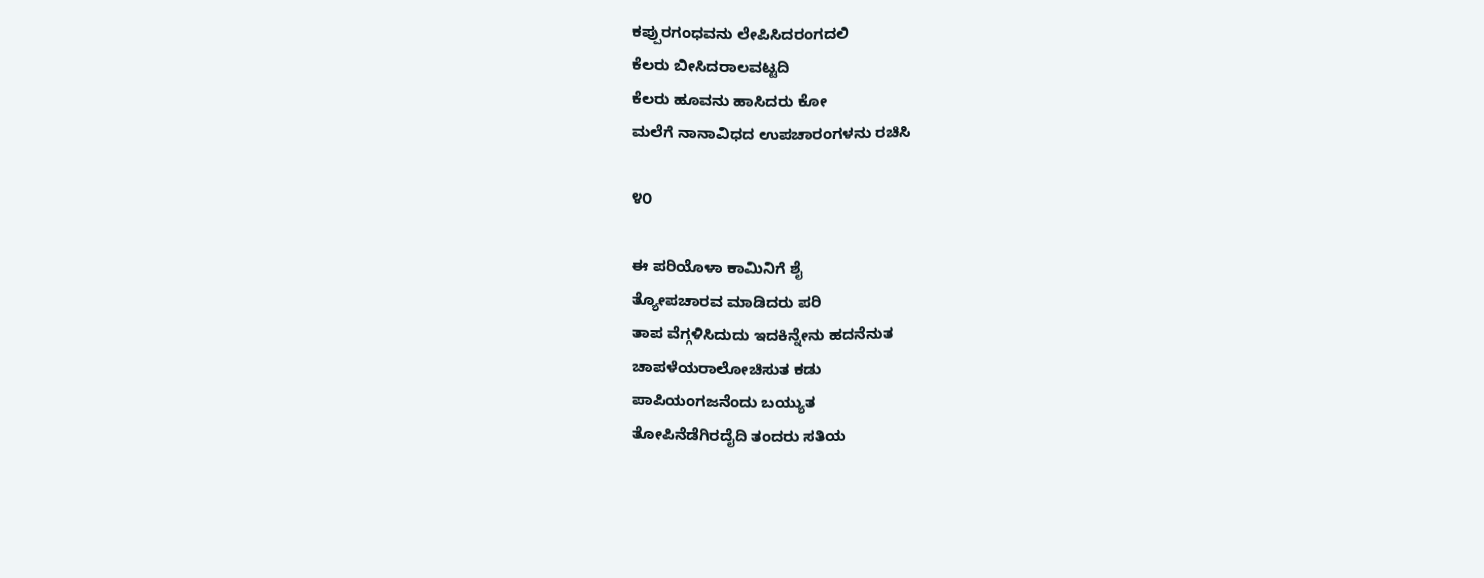ಕಪ್ಪುರಗಂಧವನು ಲೇಪಿಸಿದರಂಗದಲಿ
ಕೆಲರು ಬೀಸಿದರಾಲವಟ್ಟದಿ
ಕೆಲರು ಹೂವನು ಹಾಸಿದರು ಕೋ
ಮಲೆಗೆ ನಾನಾವಿಧದ ಉಪಚಾರಂಗಳನು ರಚಿಸಿ

೪೦

ಈ ಪರಿಯೊಳಾ ಕಾಮಿನಿಗೆ ಶೈ
ತ್ಯೋಪಚಾರವ ಮಾಡಿದರು ಪರಿ
ತಾಪ ವೆಗ್ಗಳಿಸಿದುದು ಇದಕಿನ್ನೇನು ಹದನೆನುತ
ಚಾಪಳೆಯರಾಲೋಚಿಸುತ ಕಡು
ಪಾಪಿಯಂಗಜನೆಂದು ಬಯ್ಯುತ
ತೋಪಿನೆಡೆಗಿರದೈದಿ ತಂದರು ಸತಿಯ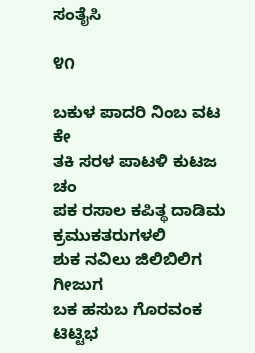ಸಂತೈಸಿ

೪೧

ಬಕುಳ ಪಾದರಿ ನಿಂಬ ವಟ ಕೇ
ತಕಿ ಸರಳ ಪಾಟಳಿ ಕುಟಜ ಚಂ
ಪಕ ರಸಾಲ ಕಪಿತ್ಥ ದಾಡಿಮ ಕ್ರಮುಕತರುಗಳಲಿ
ಶುಕ ನವಿಲು ಜಿಲಿಬಿಲಿಗ ಗೀಜುಗ
ಬಕ ಹಸುಬ ಗೊರವಂಕ ಟಿಟ್ಟಿಭ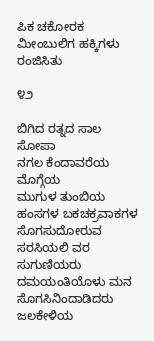ಪಿಕ ಚಕೋರಕ ಮೀಂಬುಲಿಗ ಹಕ್ಕಿಗಳು ರಂಜಿಸಿತು

೪೨

ಬಿಗಿದ ರತ್ನದ ಸಾಲ ಸೋಪಾ
ನಗಲ ಕೆಂದಾವರೆಯ ಮೊಗ್ಗೆಯ
ಮುಗುಳ ತುಂಬಿಯ ಹಂಸಗಳ ಬಕಚಕ್ರವಾಕಗಳ
ಸೊಗಸುದೋರುವ ಸರಸಿಯಲಿ ವರ
ಸುಗುಣಿಯರು ದಮಯಂತಿಯೊಳು ಮನ
ಸೊಗಸಿನಿಂದಾಡಿದರು ಜಲಕೇಳಿಯ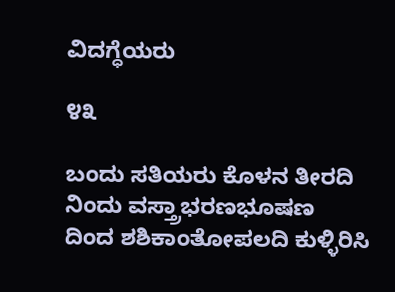ವಿದಗ್ಧೆಯರು

೪೩

ಬಂದು ಸತಿಯರು ಕೊಳನ ತೀರದಿ
ನಿಂದು ವಸ್ತ್ರಾಭರಣಭೂಷಣ
ದಿಂದ ಶಶಿಕಾಂತೋಪಲದಿ ಕುಳ್ಳಿರಿಸಿ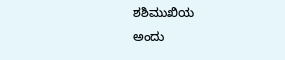ಶಶಿಮುಖಿಯ
ಅಂದು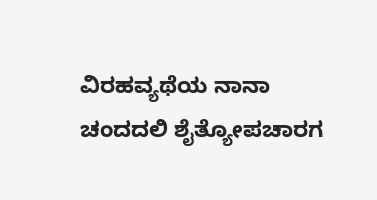ವಿರಹವ್ಯಥೆಯ ನಾನಾ
ಚಂದದಲಿ ಶೈತ್ಯೋಪಚಾರಗ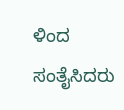ಳಿಂದ ಸಂತೈಸಿದರು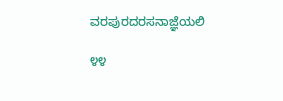ವರಪುರದರಸನಾಜ್ಞೆಯಲಿ

೪೪